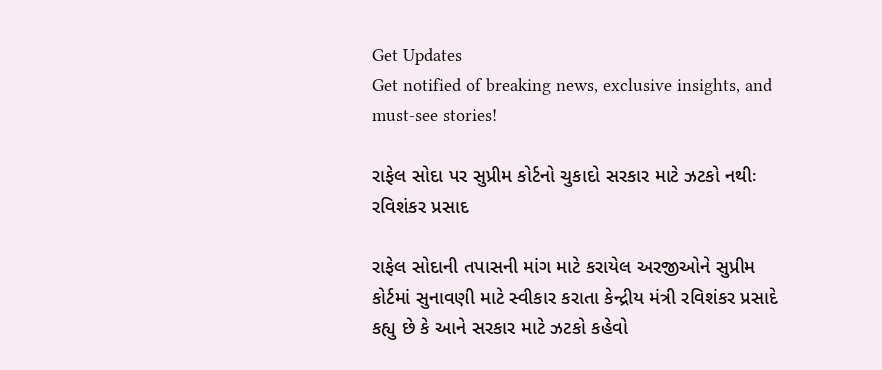Get Updates
Get notified of breaking news, exclusive insights, and must-see stories!

રાફેલ સોદા પર સુપ્રીમ કોર્ટનો ચુકાદો સરકાર માટે ઝટકો નથીઃ રવિશંકર પ્રસાદ

રાફેલ સોદાની તપાસની માંગ માટે કરાયેલ અરજીઓને સુપ્રીમ કોર્ટમાં સુનાવણી માટે સ્વીકાર કરાતા કેન્દ્રીય મંત્રી રવિશંકર પ્રસાદે કહ્યુ છે કે આને સરકાર માટે ઝટકો કહેવો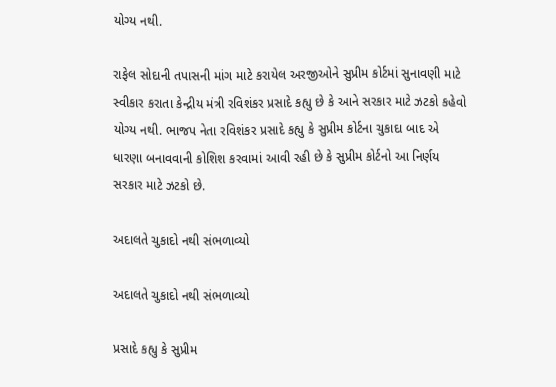યોગ્ય નથી.

રાફેલ સોદાની તપાસની માંગ માટે કરાયેલ અરજીઓને સુપ્રીમ કોર્ટમાં સુનાવણી માટે સ્વીકાર કરાતા કેન્દ્રીય મંત્રી રવિશંકર પ્રસાદે કહ્યુ છે કે આને સરકાર માટે ઝટકો કહેવો યોગ્ય નથી. ભાજપ નેતા રવિશંકર પ્રસાદે કહ્યુ કે સુપ્રીમ કોર્ટના ચુકાદા બાદ એ ધારણા બનાવવાની કોશિશ કરવામાં આવી રહી છે કે સુપ્રીમ કોર્ટનો આ નિર્ણય સરકાર માટે ઝટકો છે.

અદાલતે ચુકાદો નથી સંભળાવ્યો

અદાલતે ચુકાદો નથી સંભળાવ્યો

પ્રસાદે કહ્યુ કે સુપ્રીમ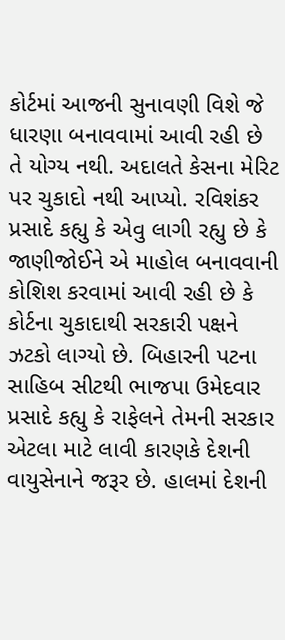કોર્ટમાં આજની સુનાવણી વિશે જે ધારણા બનાવવામાં આવી રહી છે તે યોગ્ય નથી. અદાલતે કેસના મેરિટ પર ચુકાદો નથી આપ્યો. રવિશંકર પ્રસાદે કહ્યુ કે એવુ લાગી રહ્યુ છે કે જાણીજોઈને એ માહોલ બનાવવાની કોશિશ કરવામાં આવી રહી છે કે કોર્ટના ચુકાદાથી સરકારી પક્ષને ઝટકો લાગ્યો છે. બિહારની પટના સાહિબ સીટથી ભાજપા ઉમેદવાર પ્રસાદે કહ્યુ કે રાફેલને તેમની સરકાર એટલા માટે લાવી કારણકે દેશની વાયુસેનાને જરૂર છે. હાલમાં દેશની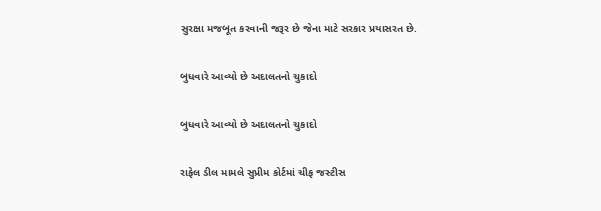સુરક્ષા મજબૂત કરવાની જરૂર છે જેના માટે સરકાર પ્રયાસરત છે.

બુધવારે આવ્યો છે અદાલતનો ચુકાદો

બુધવારે આવ્યો છે અદાલતનો ચુકાદો

રાફેલ ડીલ મામલે સુપ્રીમ કોર્ટમાં ચીફ જસ્ટીસ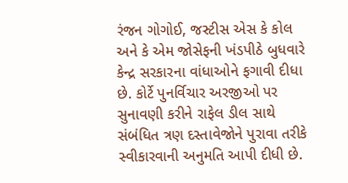રંજન ગોગોઈ, જસ્ટીસ એસ કે કોલ અને કે એમ જોસેફની ખંડપીઠે બુધવારે કેન્દ્ર સરકારના વાંધાઓને ફગાવી દીધા છે. કોર્ટે પુનર્વિચાર અરજીઓ પર સુનાવણી કરીને રાફેલ ડીલ સાથે સંબંધિત ત્રણ દસ્તાવેજોને પુરાવા તરીકે સ્વીકારવાની અનુમતિ આપી દીધી છે.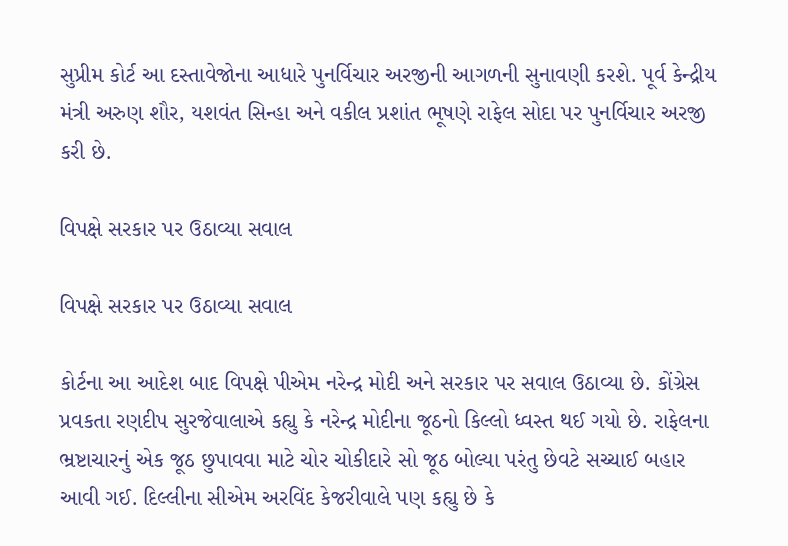સુપ્રીમ કોર્ટ આ દસ્તાવેજોના આધારે પુનર્વિચાર અરજીની આગળની સુનાવણી કરશે. પૂર્વ કેન્દ્રીય મંત્રી અરુણ શૌર, યશવંત સિન્હા અને વકીલ પ્રશાંત ભૂષણે રાફેલ સોદા પર પુનર્વિચાર અરજી કરી છે.

વિપક્ષે સરકાર પર ઉઠાવ્યા સવાલ

વિપક્ષે સરકાર પર ઉઠાવ્યા સવાલ

કોર્ટના આ આદેશ બાદ વિપક્ષે પીએમ નરેન્દ્ર મોદી અને સરકાર પર સવાલ ઉઠાવ્યા છે. કોંગ્રેસ પ્રવકતા રણદીપ સુરજેવાલાએ કહ્યુ કે નરેન્દ્ર મોદીના જૂઠનો કિલ્લો ધ્વસ્ત થઈ ગયો છે. રાફેલના ભ્રષ્ટાચારનું એક જૂઠ છુપાવવા માટે ચોર ચોકીદારે સો જૂઠ બોલ્યા પરંતુ છેવટે સચ્ચાઈ બહાર આવી ગઈ. દિલ્લીના સીએમ અરવિંદ કેજરીવાલે પણ કહ્યુ છે કે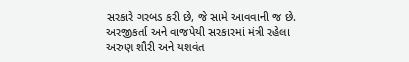સરકારે ગરબડ કરી છે, જે સામે આવવાની જ છે. અરજીકર્તા અને વાજપેયી સરકારમાં મંત્રી રહેલા અરુણ શૌરી અને યશવંત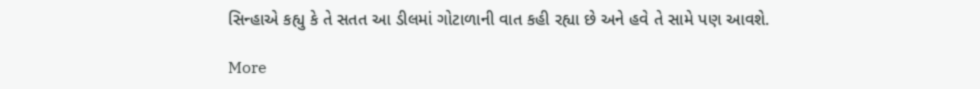સિન્હાએ કહ્યુ કે તે સતત આ ડીલમાં ગોટાળાની વાત કહી રહ્યા છે અને હવે તે સામે પણ આવશે.

More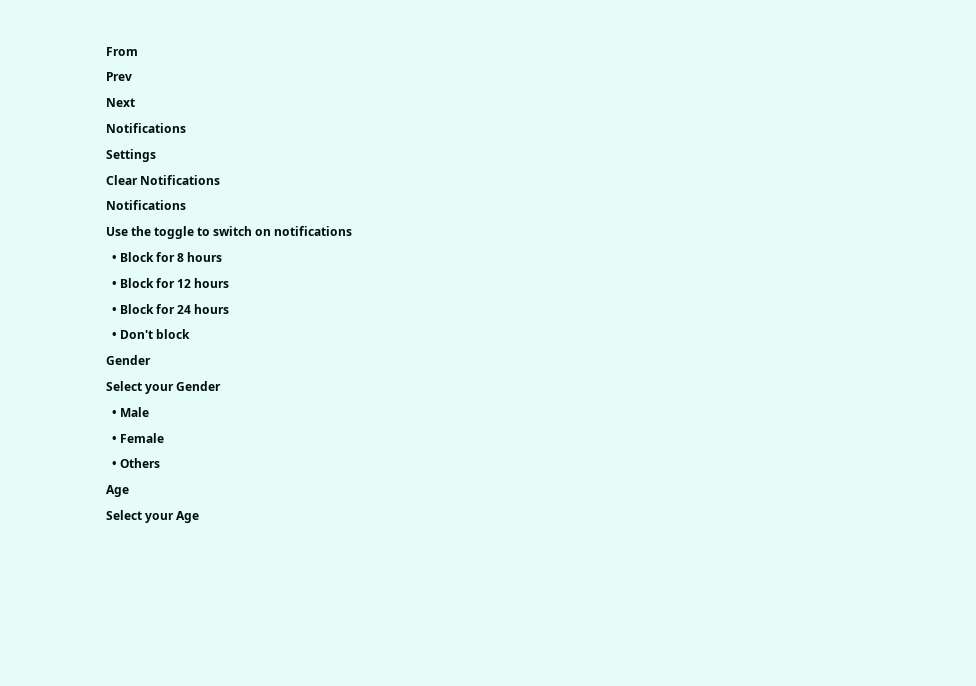From
Prev
Next
Notifications
Settings
Clear Notifications
Notifications
Use the toggle to switch on notifications
  • Block for 8 hours
  • Block for 12 hours
  • Block for 24 hours
  • Don't block
Gender
Select your Gender
  • Male
  • Female
  • Others
Age
Select your Age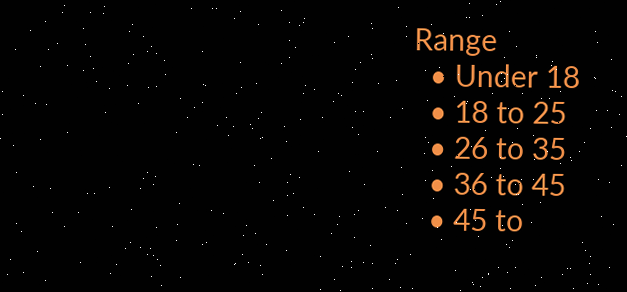Range
  • Under 18
  • 18 to 25
  • 26 to 35
  • 36 to 45
  • 45 to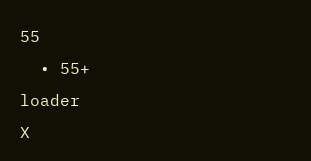55
  • 55+
loader
X